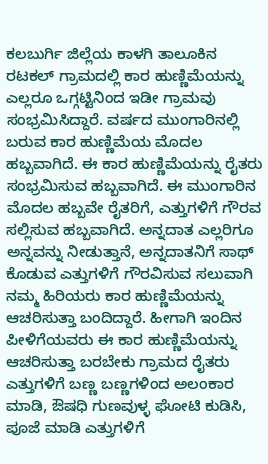ಕಲಬುರ್ಗಿ ಜಿಲ್ಲೆಯ ಕಾಳಗಿ ತಾಲೂಕಿನ ರಟಕಲ್ ಗ್ರಾಮದಲ್ಲಿ ಕಾರ ಹುಣ್ಣಿಮೆಯನ್ನು ಎಲ್ಲರೂ ಒಗ್ಗಟ್ಟಿನಿಂದ ಇಡೀ ಗ್ರಾಮವು ಸಂಭ್ರಮಿಸಿದ್ದಾರೆ. ವರ್ಷದ ಮುಂಗಾರಿನಲ್ಲಿ ಬರುವ ಕಾರ ಹುಣ್ಣಿಮೆಯ ಮೊದಲ ಹಬ್ಬವಾಗಿದೆ. ಈ ಕಾರ ಹುಣ್ಣಿಮೆಯನ್ನು ರೈತರು ಸಂಭ್ರಮಿಸುವ ಹಬ್ಬವಾಗಿದೆ. ಈ ಮುಂಗಾರಿನ ಮೊದಲ ಹಬ್ಬವೇ ರೈತರಿಗೆ, ಎತ್ತುಗಳಿಗೆ ಗೌರವ ಸಲ್ಲಿಸುವ ಹಬ್ಬವಾಗಿದೆ. ಅನ್ನದಾತ ಎಲ್ಲರಿಗೂ ಅನ್ನವನ್ನು ನೀಡುತ್ತಾನೆ, ಅನ್ನದಾತನಿಗೆ ಸಾಥ್ ಕೊಡುವ ಎತ್ತುಗಳಿಗೆ ಗೌರವಿಸುವ ಸಲುವಾಗಿ ನಮ್ಮ ಹಿರಿಯರು ಕಾರ ಹುಣ್ಣಿಮೆಯನ್ನು ಆಚರಿಸುತ್ತಾ ಬಂದಿದ್ದಾರೆ. ಹೀಗಾಗಿ ಇಂದಿನ ಪೀಳಿಗೆಯವರು ಈ ಕಾರ ಹುಣ್ಣಿಮೆಯನ್ನು ಆಚರಿಸುತ್ತಾ ಬರಬೇಕು ಗ್ರಾಮದ ರೈತರು ಎತ್ತುಗಳಿಗೆ ಬಣ್ಣ ಬಣ್ಣಗಳಿಂದ ಅಲಂಕಾರ ಮಾಡಿ, ಔಷಧಿ ಗುಣವುಳ್ಳ ಘೋಟಿ ಕುಡಿಸಿ, ಪೂಜೆ ಮಾಡಿ ಎತ್ತುಗಳಿಗೆ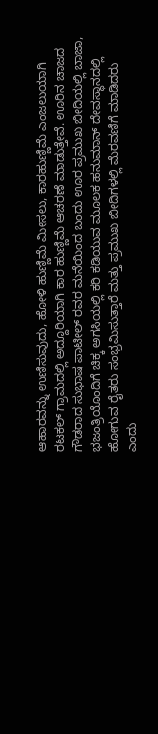ಆಹಾರವನ್ನು ಉಣಿಸುವುದು, ಹೋಳಿ ಹುಣ್ಣಿಮೆ ಮೀಸಲು, ಕಾರಹುಣ್ಣಿಮೆ ಎಂಜಲುಯಾಗಿ ರಟಕಲ್ ಗ್ರಾಮದಲ್ಲಿ ಅದ್ದೂರಿಯಾಗಿ ಕಾರ ಹುಣ್ಣಿಮೆ ಆಚರಣೆ ಮಾಡುತ್ತೇವೆ. ಊರಿನ ಚಾಜದ ಗೌಡರಾದ ಸುಭಾಷ ಪಾಟೀಲ್ ರವರ ಮನೆಯಿಂದ ಬಂದು ಊರ ಪ್ರಮುಖ ಬೀದಿಯಲ್ಲಿ ಬಾಜಾ, ಭಜಂತ್ರಿಯೊಂದಿಗೆ ಚಿಕ್ಕ ಅಗಸಿಯಲ್ಲಿ ಕರಿ ಕಡಿಯುವ ಮೂಲಕ ಹನುಮಾನ್ ದೇವಸ್ಥಾನದಲ್ಲಿ ಹೋಗುವ ರೈತರು ಸಂಭ್ರಮಿಸುತ್ತಾರೆ ಮತ್ತು ಪ್ರಮುಖ ಬೀದಿಗಳಲ್ಲಿ ಮೆರವಣಿಗೆ ಮಾಡಿದರು ಎಂದು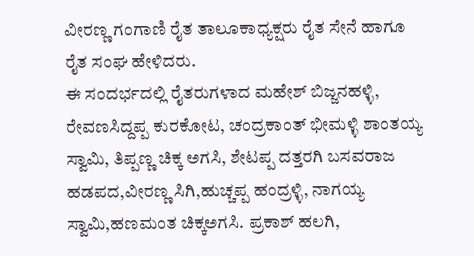ವೀರಣ್ಣ ಗಂಗಾಣಿ ರೈತ ತಾಲೂಕಾಧ್ಯಕ್ಷರು ರೈತ ಸೇನೆ ಹಾಗೂ ರೈತ ಸಂಘ ಹೇಳಿದರು.
ಈ ಸಂದರ್ಭದಲ್ಲಿ ರೈತರುಗಳಾದ ಮಹೇಶ್ ಬಿಜ್ಜನಹಳ್ಳಿ, ರೇವಣಸಿದ್ದಪ್ಪ ಕುರಕೋಟ, ಚಂದ್ರಕಾಂತ್ ಭೀಮಳ್ಳಿ ಶಾಂತಯ್ಯ ಸ್ವಾಮಿ, ತಿಪ್ಪಣ್ಣ ಚಿಕ್ಕ ಅಗಸಿ, ಶೇಟಪ್ಪ ದತ್ತರಗಿ ಬಸವರಾಜ ಹಡಪದ,ವೀರಣ್ಣ ಸಿಗಿ,ಹುಚ್ಚಪ್ಪ ಹಂದ್ರಳ್ಳಿ, ನಾಗಯ್ಯ ಸ್ವಾಮಿ,ಹಣಮಂತ ಚಿಕ್ಕಅಗಸಿ. ಪ್ರಕಾಶ್ ಹಲಗಿ,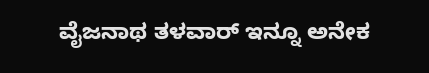ವೈಜನಾಥ ತಳವಾರ್ ಇನ್ನೂ ಅನೇಕ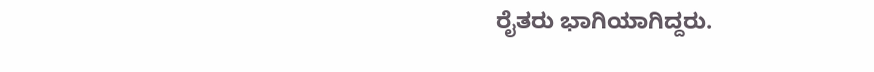ರೈತರು ಭಾಗಿಯಾಗಿದ್ದರು.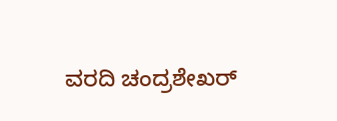ವರದಿ ಚಂದ್ರಶೇಖರ್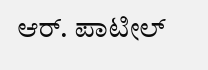ಆರ್. ಪಾಟೀಲ್